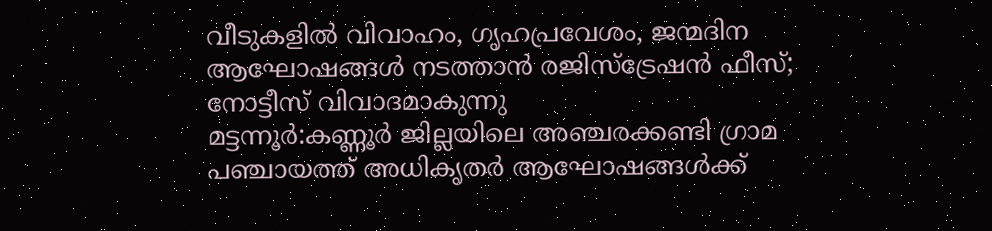വീടുകളിൽ വിവാഹം, ഗൃഹപ്രവേശം, ജന്മദിന ആഘോഷങ്ങൾ നടത്താൻ രജിസ്ട്രേഷൻ ഫീസ്; നോട്ടീസ് വിവാദമാകുന്നു
മട്ടന്നൂർ:കണ്ണൂർ ജില്ലയിലെ അഞ്ചരക്കണ്ടി ഗ്രാമ പഞ്ചായത്ത് അധികൃതർ ആഘോഷങ്ങൾക്ക്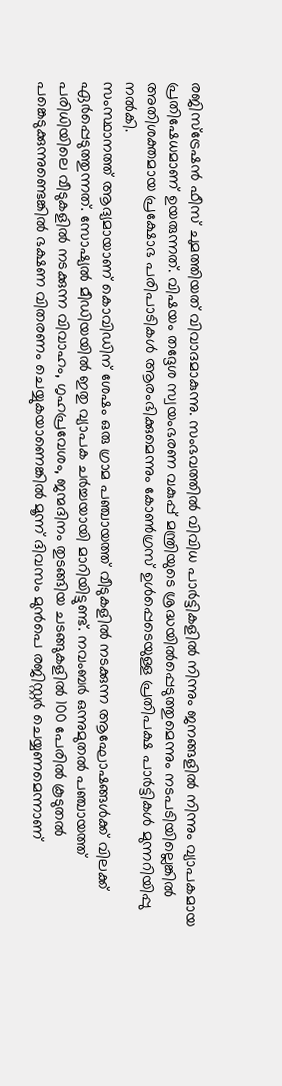രജിസ്ട്രേഷൻ ഫീസ് ചുമത്തിയത് വിവാദമാകുന്നു. സംഭവത്തിൽ വിവിധ പാർട്ടികളിൽ നിന്നും ജനങ്ങളിൽ നിന്നും വ്യാപകമായ പ്രതിഷേധമാണ് ഉയരുന്നത്. വിഷയം തദ്ദേശ സ്വയംഭരണ വകുപ്പ് മന്ത്രിയുടെ ശ്രദ്ധയിൽപ്പെടുത്തുമെന്നും നടപടിയില്ലെങ്കിൽ അതിശക്തമായ പ്രക്ഷോഭ പരിപാടികൾ ആരംഭിക്കുമെന്നും കോൺഗ്രസ് ഉൾപ്പെടെയുള്ള പ്രതിപക്ഷ പാർട്ടികൾ മുന്നറിയിപ്പു നൽകി.
സംസ്ഥാനത്ത് ആദ്യമായാണ് കൊവിഡിന് ശേഷം ഒരു ഗ്രാമ പഞ്ചായത്ത് വീടുകളിൽ നടക്കുന്ന ആഘോഷങ്ങൾക്ക് വിലക്ക് ഏർപ്പെടുത്തുന്നത്. സോഷ്യൽ മീഡിയയിൽ ഇതു വ്യാപക ചർച്ചയായി മാറിയിട്ടുണ്ട്. നവംബർ ഒന്നുമുതൽ പഞ്ചായത്ത് പരിധിയിലെ വീടുകളിൽ നടക്കുന്ന വിവാഹം, ഗൃഹപ്രവേശം, ജന്മദിനം തുടങ്ങിയ ചടങ്ങുകളിൽ 100 പേരിൽ കൂടുതൽ പങ്കെടുക്കുന്നുണ്ടെങ്കിൽ ഭക്ഷണ വിതരണം ചെയ്യുകയാണെങ്കിൽ മൂന്ന് ദിവസം മുൻപെ രജിസ്റ്റർ ചെയ്യണമെന്നാണ്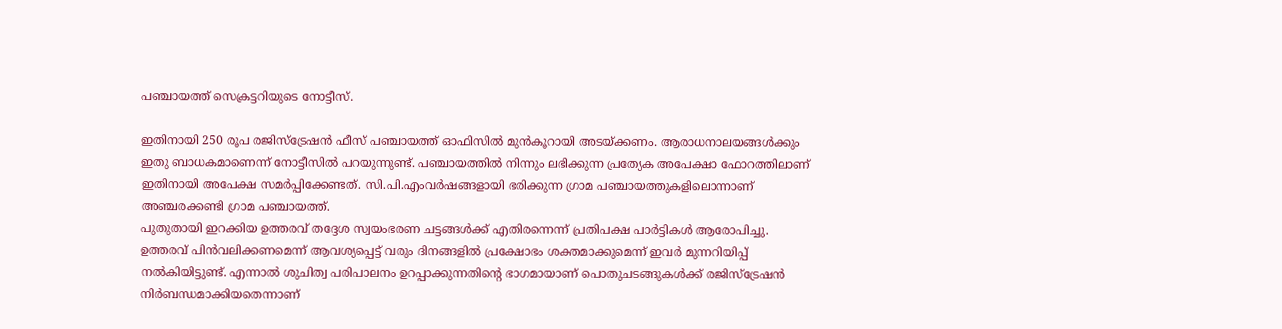പഞ്ചായത്ത് സെക്രട്ടറിയുടെ നോട്ടീസ്.

ഇതിനായി 250 രൂപ രജിസ്ട്രേഷൻ ഫീസ് പഞ്ചായത്ത് ഓഫിസിൽ മുൻകൂറായി അടയ്ക്കണം. ആരാധനാലയങ്ങൾക്കും ഇതു ബാധകമാണെന്ന് നോട്ടീസിൽ പറയുന്നുണ്ട്. പഞ്ചായത്തിൽ നിന്നും ലഭിക്കുന്ന പ്രത്യേക അപേക്ഷാ ഫോറത്തിലാണ് ഇതിനായി അപേക്ഷ സമർപ്പിക്കേണ്ടത്. സി.പി.എംവർഷങ്ങളായി ഭരിക്കുന്ന ഗ്രാമ പഞ്ചായത്തുകളിലൊന്നാണ് അഞ്ചരക്കണ്ടി ഗ്രാമ പഞ്ചായത്ത്.
പുതുതായി ഇറക്കിയ ഉത്തരവ് തദ്ദേശ സ്വയംഭരണ ചട്ടങ്ങൾക്ക് എതിരന്നെന്ന് പ്രതിപക്ഷ പാർട്ടികൾ ആരോപിച്ചു. ഉത്തരവ് പിൻവലിക്കണമെന്ന് ആവശ്യപ്പെട്ട് വരും ദിനങ്ങളിൽ പ്രക്ഷോഭം ശക്തമാക്കുമെന്ന് ഇവർ മുന്നറിയിപ്പ് നൽകിയിട്ടുണ്ട്. എന്നാൽ ശുചിത്വ പരിപാലനം ഉറപ്പാക്കുന്നതിൻ്റെ ഭാഗമായാണ് പൊതുചടങ്ങുകൾക്ക് രജിസ്ട്രേഷൻ നിർബന്ധമാക്കിയതെന്നാണ്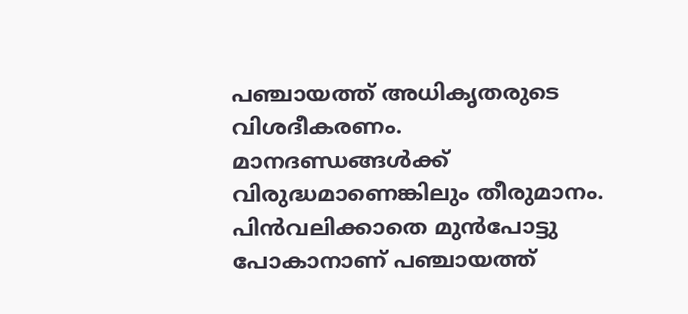പഞ്ചായത്ത് അധികൃതരുടെ വിശദീകരണം.
മാനദണ്ഡങ്ങൾക്ക് വിരുദ്ധമാണെങ്കിലും തീരുമാനം. പിൻവലിക്കാതെ മുൻപോട്ടു പോകാനാണ് പഞ്ചായത്ത്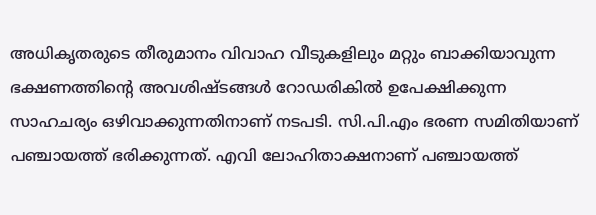അധികൃതരുടെ തീരുമാനം വിവാഹ വീടുകളിലും മറ്റും ബാക്കിയാവുന്ന ഭക്ഷണത്തിൻ്റെ അവശിഷ്ടങ്ങൾ റോഡരികിൽ ഉപേക്ഷിക്കുന്ന സാഹചര്യം ഒഴിവാക്കുന്നതിനാണ് നടപടി. സി.പി.എം ഭരണ സമിതിയാണ് പഞ്ചായത്ത് ഭരിക്കുന്നത്. എവി ലോഹിതാക്ഷനാണ് പഞ്ചായത്ത്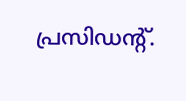പ്രസിഡൻ്റ്.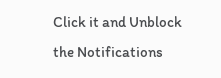Click it and Unblock the Notifications